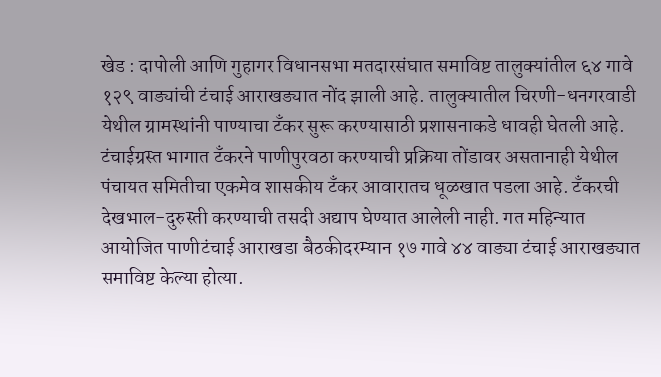खेड : दापोली आणि गुहागर विधानसभा मतदारसंघात समाविष्ट तालुक्यांतील ६४ गावे १२९ वाड्यांची टंचाई आराखड्यात नोंद झाली आहे. तालुक्यातील चिरणी-धनगरवाडी येथील ग्रामस्थांनी पाण्याचा टँकर सुरू करण्यासाठी प्रशासनाकडे धावही घेतली आहे.
टंचाईग्रस्त भागात टँकरने पाणीपुरवठा करण्याची प्रक्रिया तोंडावर असतानाही येथील पंचायत समितीचा एकमेव शासकीय टँकर आवारातच धूळखात पडला आहे. टँकरची देखभाल-दुरुस्ती करण्याची तसदी अद्याप घेण्यात आलेली नाही. गत महिन्यात आयोजित पाणीटंचाई आराखडा बैठकीदरम्यान १७ गावे ४४ वाड्या टंचाई आराखड्यात समाविष्ट केल्या होत्या.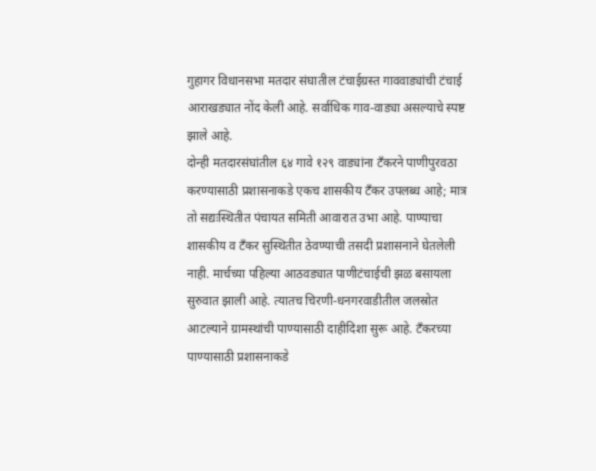गुहागर विधानसभा मतदार संघातील टंचाईग्रस्त गाववाड्यांची टंचाई आराखड्यात नोंद केली आहे. सर्वाधिक गाव-वाड्या असल्याचे स्पष्ट झाले आहे.
दोन्ही मतदारसंघांतील ६४ गावे १२९ वाड्यांना टँकरने पाणीपुरवठा करण्यासाठी प्रशासनाकडे एकच शासकीय टँकर उपलब्ध आहे; मात्र तो सद्यःस्थितीत पंचायत समिती आवारात उभा आहे. पाण्याचा शासकीय व टँकर सुस्थितीत ठेवण्याची तसदी प्रशासनाने घेतलेली नाही. मार्चच्या पहिल्या आठवड्यात पाणीटंचाईची झळ बसायला सुरुवात झाली आहे. त्यातच चिरणी-धनगरवाडीतील जलस्रोत आटल्याने ग्रामस्थांची पाण्यासाठी दाहीदिशा सुरू आहे. टँकरच्या पाण्यासाठी प्रशासनाकडे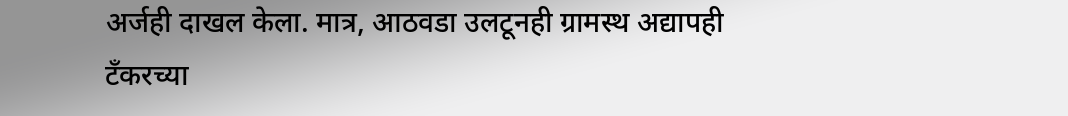अर्जही दाखल केला. मात्र, आठवडा उलटूनही ग्रामस्थ अद्यापही टँकरच्या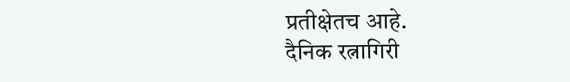प्रतीक्षेतच आहे.
दैनिक रत्नागिरी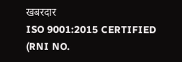खबरदार
ISO 9001:2015 CERTIFIED
(RNI NO.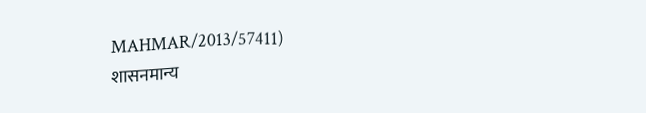MAHMAR/2013/57411)
शासनमान्य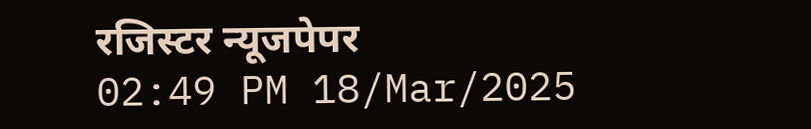रजिस्टर न्यूजपेपर
02:49 PM 18/Mar/2025